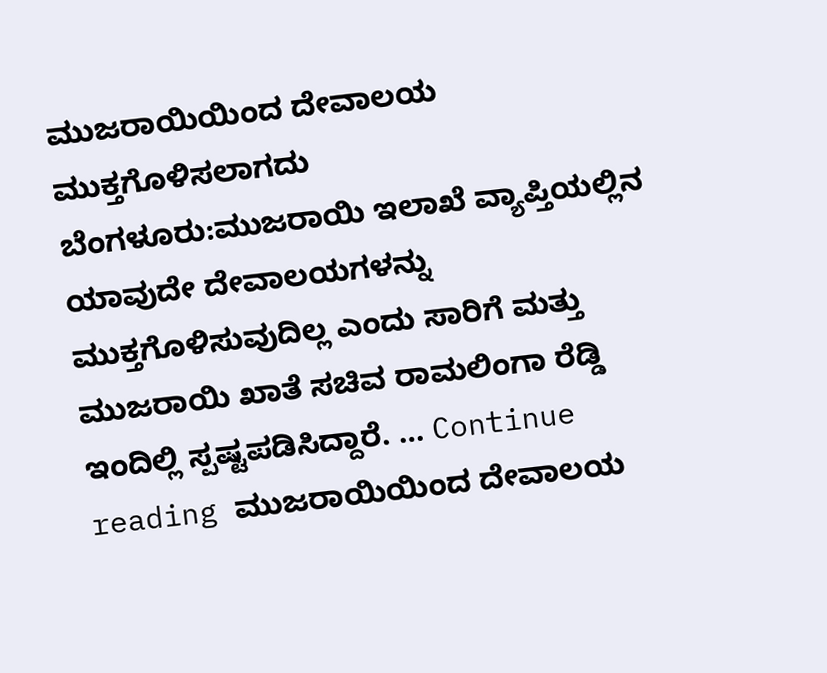ಮುಜರಾಯಿಯಿಂದ ದೇವಾಲಯ ಮುಕ್ತಗೊಳಿಸಲಾಗದು
ಬೆಂಗಳೂರು:ಮುಜರಾಯಿ ಇಲಾಖೆ ವ್ಯಾಪ್ತಿಯಲ್ಲಿನ ಯಾವುದೇ ದೇವಾಲಯಗಳನ್ನು ಮುಕ್ತಗೊಳಿಸುವುದಿಲ್ಲ ಎಂದು ಸಾರಿಗೆ ಮತ್ತು ಮುಜರಾಯಿ ಖಾತೆ ಸಚಿವ ರಾಮಲಿಂಗಾ ರೆಡ್ಡಿ ಇಂದಿಲ್ಲಿ ಸ್ಪಷ್ಟಪಡಿಸಿದ್ದಾರೆ. … Continue reading ಮುಜರಾಯಿಯಿಂದ ದೇವಾಲಯ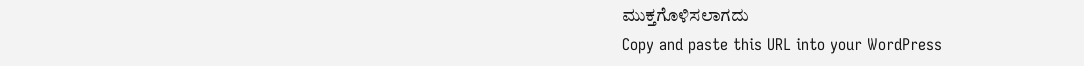ಮುಕ್ತಗೊಳಿಸಲಾಗದು
Copy and paste this URL into your WordPress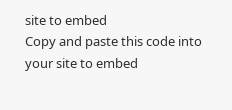site to embed
Copy and paste this code into your site to embed